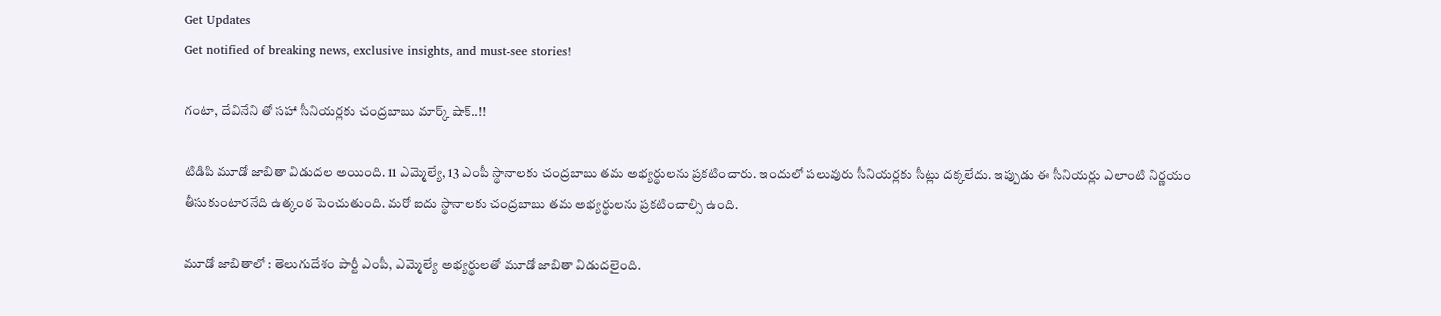Get Updates
Get notified of breaking news, exclusive insights, and must-see stories!

గంటా, దేవినేని తో సహా సీనియర్లకు చంద్రబాబు మార్క్ షాక్..!!

టిడిపి మూడో జాబితా విడుదల అయింది. 11 ఎమ్మెల్యే, 13 ఎంపీ స్థానాలకు చంద్రబాబు తమ అభ్యర్థులను ప్రకటించారు. ఇందులో పలువురు సీనియర్లకు సీట్లు దక్కలేదు. ఇప్పుడు ఈ సీనియర్లు ఎలాంటి నిర్ణయం తీసుకుంటారనేది ఉత్కంఠ పెంచుతుంది. మరో ఐదు స్థానాలకు చంద్రబాబు తమ అభ్యర్థులను ప్రకటించాల్సి ఉంది.

మూడో జాబితాలో : తెలుగుదేశం పార్టీ ఎంపీ, ఎమ్మెల్యే అభ్యర్థులతో మూడో జాబితా విడుదలైంది.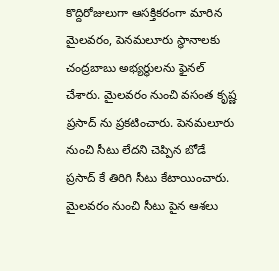కొద్దిరోజులుగా ఆసక్తికరంగా మారిన మైలవరం, పెనమలూరు స్థానాలకు చంద్రబాబు అభ్యర్థులను ఫైనల్ చేశారు. మైలవరం నుంచి వసంత కృష్ణ ప్రసాద్ ను ప్రకటించారు. పెనమలూరు నుంచి సీటు లేదని చెప్పిన బోడే ప్రసాద్ కే తిరిగి సీటు కేటాయించారు. మైలవరం నుంచి సీటు పైన ఆశలు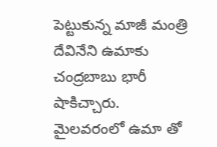పెట్టుకున్న మాజీ మంత్రి దేవినేని ఉమాకు చంద్రబాబు భారీ షాకిచ్చారు. మైలవరంలో ఉమా తో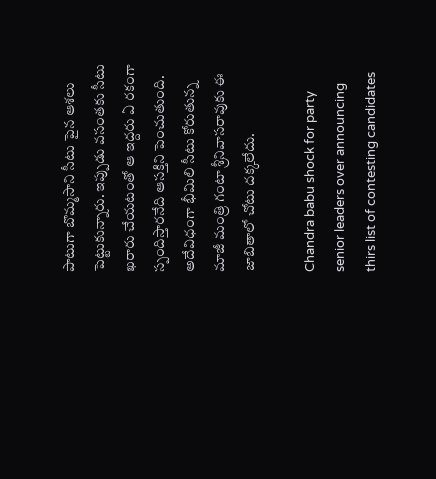పాటుగా బొమ్మసాని సీటు పైన ఆశలు పెట్టుకున్నారు. ఇప్పుడు వసంతకు సీటు ఖరారు చేయటంతో ఆ ఇద్దరు ఏ రకంగా స్పందిస్తారనేది ఆసక్తిని పెంచుతుంది. అదేవిధంగా భీమిలి సీటు కోరుతున్న మాజీ మంత్రి గంటా శ్రీనివాసరావుకు ఈ జాబితాలో చోటు దక్కలేదు.

Chandra babu shock for party senior leaders over announcing thirs list of contesting candidates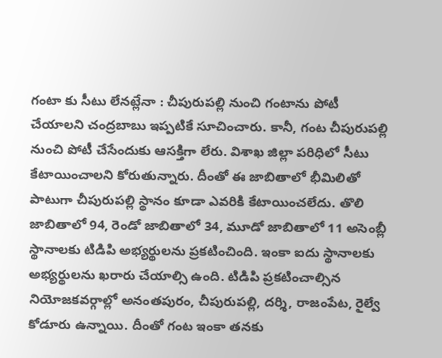గంటా కు సీటు లేనట్లేనా : చీపురుపల్లి నుంచి గంటాను పోటీ చేయాలని చంద్రబాబు ఇప్పటికే సూచించారు. కానీ, గంట చీపురుపల్లి నుంచి పోటీ చేసేందుకు ఆసక్తిగా లేరు. విశాఖ జిల్లా పరిధిలో సీటు కేటాయించాలని కోరుతున్నారు. దీంతో ఈ జాబితాలో భీమిలితో పాటుగా చీపురుపల్లి స్థానం కూడా ఎవరికి కేటాయించలేదు. తొలి జాబితాలో 94, రెండో జాబితాలో 34, మూడో జాబితాలో 11 అసెంబ్లీ స్థానాలకు టిడిపి అభ్యర్థులను ప్రకటించింది. ఇంకా ఐదు స్థానాలకు అభ్యర్థులను ఖరారు చేయాల్సి ఉంది. టిడిపి ప్రకటించాల్సిన నియోజకవర్గాల్లో అనంతపురం, చీపురుపల్లి, దర్శి, రాజంపేట, రైల్వే కోడూరు ఉన్నాయి. దీంతో గంట ఇంకా తనకు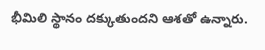భీమిలి స్థానం దక్కుతుందని ఆశతో ఉన్నారు.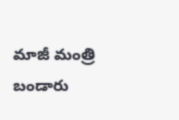మాజీ మంత్రి బండారు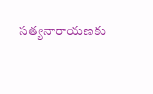సత్యనారాయణకు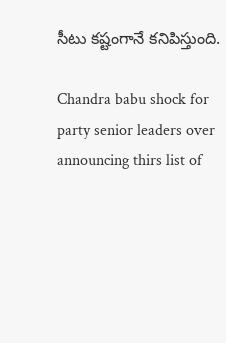సీటు కష్టంగానే కనిపిస్తుంది.

Chandra babu shock for party senior leaders over announcing thirs list of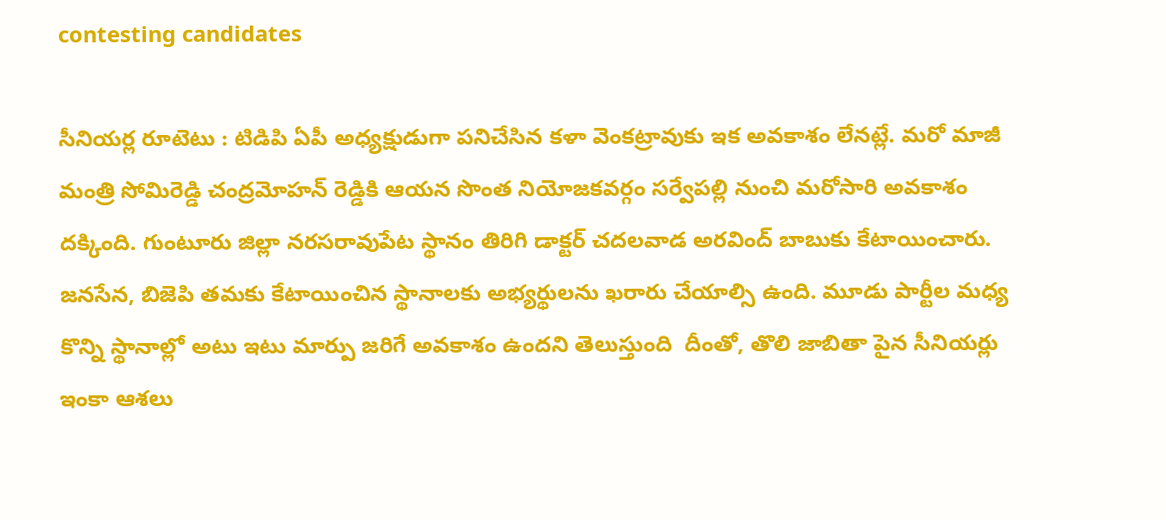contesting candidates

సీనియర్ల రూటెటు : టిడిపి ఏపీ అధ్యక్షుడుగా పనిచేసిన కళా వెంకట్రావుకు ఇక అవకాశం లేనట్లే. మరో మాజీ మంత్రి సోమిరెడ్డి చంద్రమోహన్ రెడ్డికి ఆయన సొంత నియోజకవర్గం సర్వేపల్లి నుంచి మరోసారి అవకాశం దక్కింది. గుంటూరు జిల్లా నరసరావుపేట స్థానం తిరిగి డాక్టర్ చదలవాడ అరవింద్ బాబుకు కేటాయించారు. జనసేన, బిజెపి తమకు కేటాయించిన స్థానాలకు అభ్యర్థులను ఖరారు చేయాల్సి ఉంది. మూడు పార్టీల మధ్య కొన్ని స్థానాల్లో అటు ఇటు మార్పు జరిగే అవకాశం ఉందని తెలుస్తుంది ‌ దీంతో, తొలి జాబితా పైన సీనియర్లు ఇంకా ఆశలు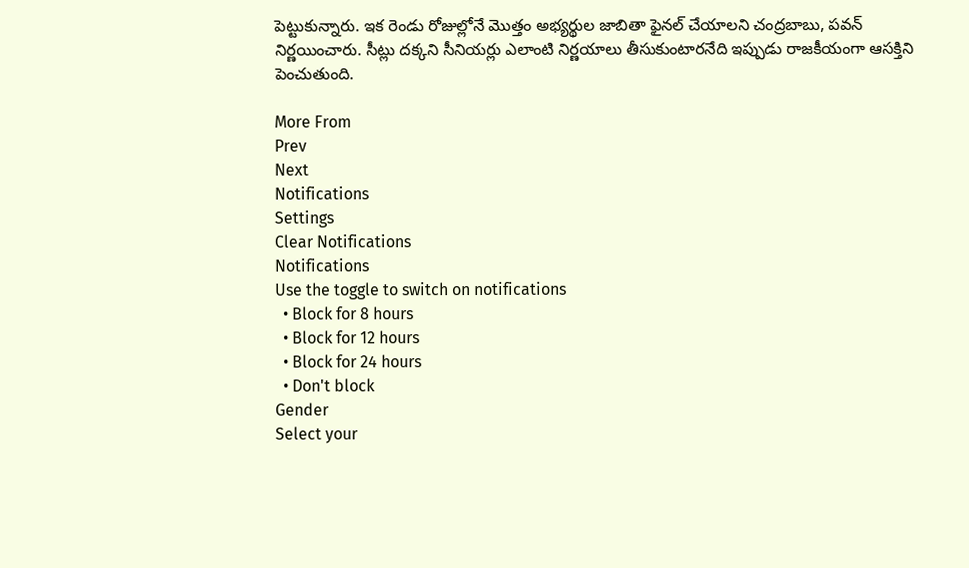పెట్టుకున్నారు. ఇక రెండు రోజుల్లోనే మొత్తం అభ్యర్థుల జాబితా ఫైనల్ చేయాలని చంద్రబాబు, పవన్ నిర్ణయించారు. సీట్లు దక్కని సీనియర్లు ఎలాంటి నిర్ణయాలు తీసుకుంటారనేది ఇప్పుడు రాజకీయంగా ఆసక్తిని పెంచుతుంది.

More From
Prev
Next
Notifications
Settings
Clear Notifications
Notifications
Use the toggle to switch on notifications
  • Block for 8 hours
  • Block for 12 hours
  • Block for 24 hours
  • Don't block
Gender
Select your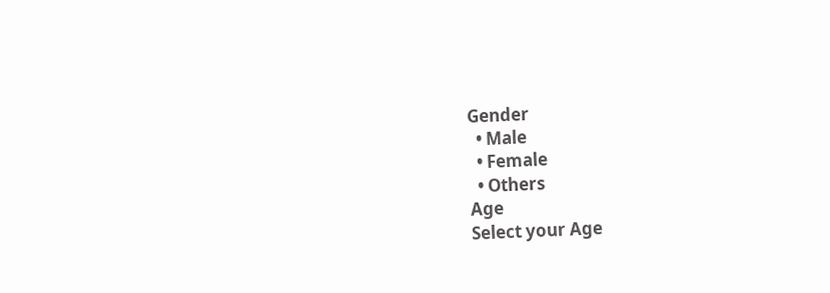Gender
  • Male
  • Female
  • Others
Age
Select your Age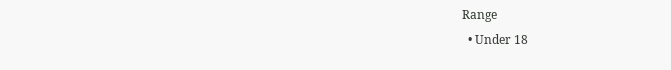Range
  • Under 18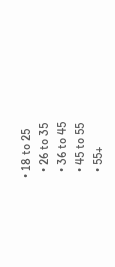• 18 to 25
  • 26 to 35
  • 36 to 45
  • 45 to 55
  • 55+